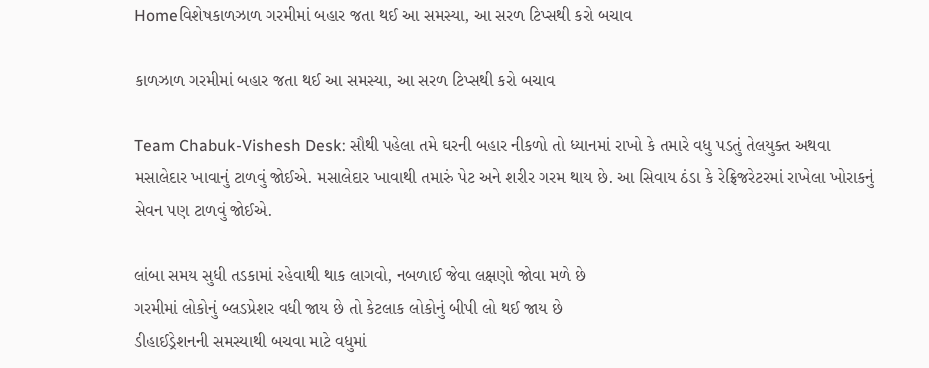Homeવિશેષકાળઝાળ ગરમીમાં બહાર જતા થઈ આ સમસ્યા, આ સરળ ટિપ્સથી કરો બચાવ

કાળઝાળ ગરમીમાં બહાર જતા થઈ આ સમસ્યા, આ સરળ ટિપ્સથી કરો બચાવ

Team Chabuk-Vishesh Desk: સૌથી પહેલા તમે ઘરની બહાર નીકળો તો ધ્યાનમાં રાખો કે તમારે વધુ પડતું તેલયુક્ત અથવા મસાલેદાર ખાવાનું ટાળવું જોઈએ. મસાલેદાર ખાવાથી તમારું પેટ અને શરીર ગરમ થાય છે. આ સિવાય ઠંડા કે રેફ્રિજરેટરમાં રાખેલા ખોરાકનું સેવન પણ ટાળવું જોઈએ.

લાંબા સમય સુધી તડકામાં રહેવાથી થાક લાગવો, નબળાઈ જેવા લક્ષણો જોવા મળે છે
ગરમીમાં લોકોનું બ્લડપ્રેશર વધી જાય છે તો કેટલાક લોકોનું બીપી લો થઈ જાય છે
ડીહાઈડ્રેશનની સમસ્યાથી બચવા માટે વધુમાં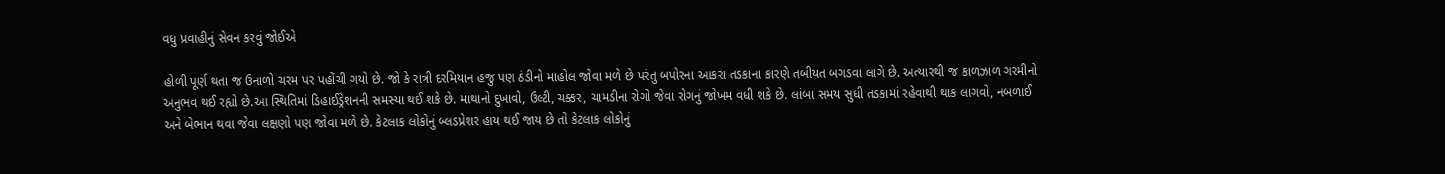વધુ પ્રવાહીનું સેવન કરવું જોઈએ

હોળી પૂર્ણ થતા જ ઉનાળો ચરમ પર પહોંચી ગયો છે. જો કે રાત્રી દરમિયાન હજુ પણ ઠંડીનો માહોલ જોવા મળે છે પરંતુ બપોરના આકરા તડકાના કારણે તબીયત બગડવા લાગે છે. અત્યારથી જ કાળઝાળ ગરમીનો અનુભવ થઈ રહ્યો છે.આ સ્થિતિમાં ડિહાઈડ્રેશનની સમસ્યા થઈ શકે છે. માથાનો દુખાવો, ઉલ્ટી, ચક્કર, ચામડીના રોગો જેવા રોગનું જોખમ વધી શકે છે. લાંબા સમય સુધી તડકામાં રહેવાથી થાક લાગવો, નબળાઈ અને બેભાન થવા જેવા લક્ષણો પણ જોવા મળે છે. કેટલાક લોકોનું બ્લડપ્રેશર હાય થઈ જાય છે તો કેટલાક લોકોનું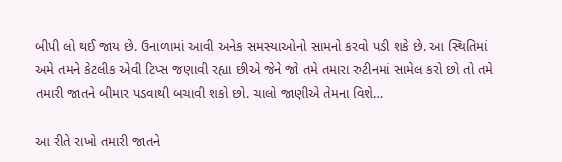બીપી લો થઈ જાય છે. ઉનાળામાં આવી અનેક સમસ્યાઓનો સામનો કરવો પડી શકે છે. આ સ્થિતિમાં અમે તમને કેટલીક એવી ટિપ્સ જણાવી રહ્યા છીએ જેને જો તમે તમારા રુટીનમાં સામેલ કરો છો તો તમે તમારી જાતને બીમાર પડવાથી બચાવી શકો છો. ચાલો જાણીએ તેમના વિશે…

આ રીતે રાખો તમારી જાતને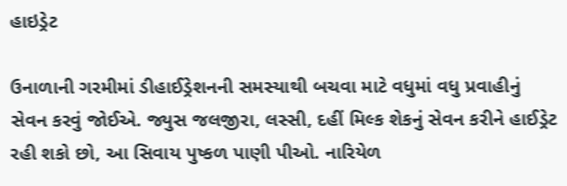હાઇડ્રેટ

ઉનાળાની ગરમીમાં ડીહાઈડ્રેશનની સમસ્યાથી બચવા માટે વધુમાં વધુ પ્રવાહીનું સેવન કરવું જોઈએ. જ્યુસ જલજીરા, લસ્સી, દહીં મિલ્ક શેકનું સેવન કરીને હાઈડ્રેટ રહી શકો છો, આ સિવાય પુષ્કળ પાણી પીઓ. નારિયેળ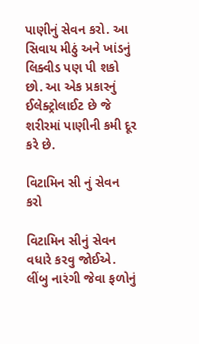પાણીનું સેવન કરો. આ સિવાય મીઠું અને ખાંડનું લિક્વીડ પણ પી શકો છો. આ એક પ્રકારનું ઈલેક્ટ્રોલાઈટ છે જે શરીરમાં પાણીની કમી દૂર કરે છે.

વિટામિન સી નું સેવન કરો

વિટામિન સીનું સેવન વધારે કરવુ જોઈએ. લીંબુ નારંગી જેવા ફળોનું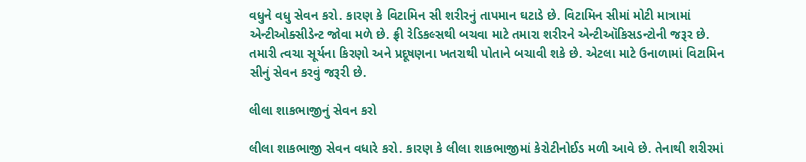વધુને વધુ સેવન કરો. કારણ કે વિટામિન સી શરીરનું તાપમાન ઘટાડે છે. વિટામિન સીમાં મોટી માત્રામાં એન્ટીઓક્સીડેન્ટ જોવા મળે છે. ફ્રી રેડિકલ્સથી બચવા માટે તમારા શરીરને એન્ટીઑકિસડન્ટોની જરૂર છે. તમારી ત્વચા સૂર્યના કિરણો અને પ્રદૂષણના ખતરાથી પોતાને બચાવી શકે છે. એટલા માટે ઉનાળામાં વિટામિન સીનું સેવન કરવું જરૂરી છે.

લીલા શાકભાજીનું સેવન કરો

લીલા શાકભાજી સેવન વધારે કરો. કારણ કે લીલા શાકભાજીમાં કેરોટીનોઈડ મળી આવે છે. તેનાથી શરીરમાં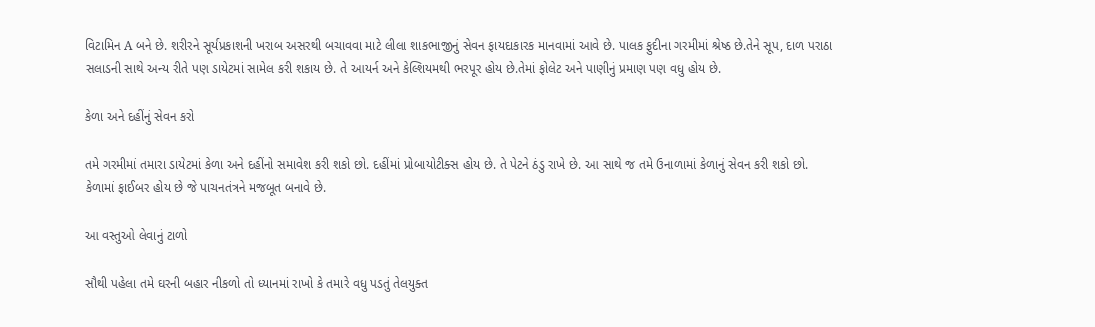વિટામિન A બને છે. શરીરને સૂર્યપ્રકાશની ખરાબ અસરથી બચાવવા માટે લીલા શાકભાજીનું સેવન ફાયદાકારક માનવામાં આવે છે. પાલક ફુદીના ગરમીમાં શ્રેષ્ઠ છે.તેને સૂપ, દાળ પરાઠા સલાડની સાથે અન્ય રીતે પણ ડાયેટમાં સામેલ કરી શકાય છે. તે આયર્ન અને કેલ્શિયમથી ભરપૂર હોય છે.તેમાં ફોલેટ અને પાણીનું પ્રમાણ પણ વધુ હોય છે.

કેળા અને દહીંનું સેવન કરો

તમે ગરમીમાં તમારા ડાયેટમાં કેળા અને દહીંનો સમાવેશ કરી શકો છો. દહીંમાં પ્રોબાયોટીક્સ હોય છે. તે પેટને ઠંડુ રાખે છે. આ સાથે જ તમે ઉનાળામાં કેળાનું સેવન કરી શકો છો. કેળામાં ફાઈબર હોય છે જે પાચનતંત્રને મજબૂત બનાવે છે.

આ વસ્તુઓ લેવાનું ટાળો

સૌથી પહેલા તમે ઘરની બહાર નીકળો તો ધ્યાનમાં રાખો કે તમારે વધુ પડતું તેલયુક્ત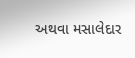અથવા મસાલેદાર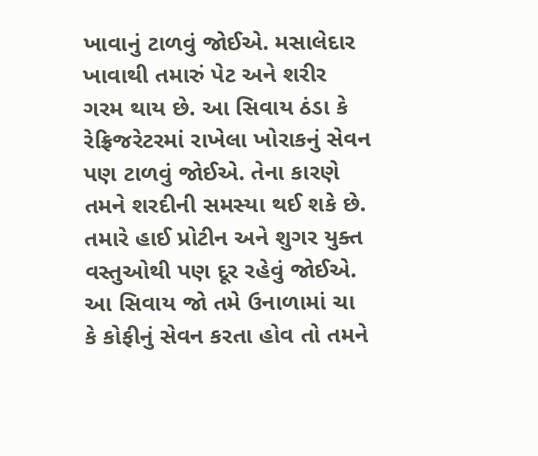ખાવાનું ટાળવું જોઈએ. મસાલેદાર ખાવાથી તમારું પેટ અને શરીર ગરમ થાય છે. આ સિવાય ઠંડા કે રેફ્રિજરેટરમાં રાખેલા ખોરાકનું સેવન પણ ટાળવું જોઈએ. તેના કારણે તમને શરદીની સમસ્યા થઈ શકે છે. તમારે હાઈ પ્રોટીન અને શુગર યુક્ત વસ્તુઓથી પણ દૂર રહેવું જોઈએ. આ સિવાય જો તમે ઉનાળામાં ચા કે કોફીનું સેવન કરતા હોવ તો તમને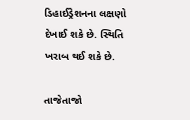ડિહાઈડ્રેશનના લક્ષણો દેખાઈ શકે છે. સ્થિતિ ખરાબ થઈ શકે છે.

તાજેતાજો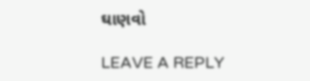ઘાણવો

LEAVE A REPLY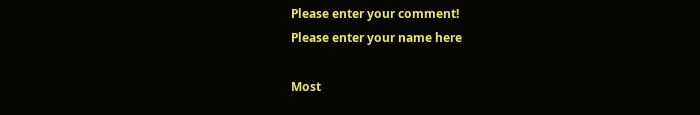Please enter your comment!
Please enter your name here

Most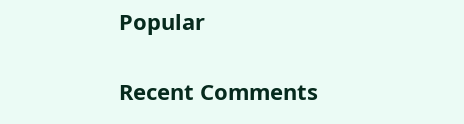Popular

Recent Comments